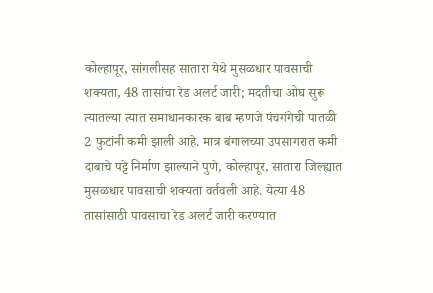कोल्हापूर, सांगलीसह सातारा येथे मुसळधार पावसाची शक्यता, 48 तासांचा रेड अलर्ट जारी; मदतीचा ओघ सुरू
त्यातल्या त्यात समाधानकारक बाब म्हणजे पंचगंगेची पातळी 2 फुटांनी कमी झाली आहे. मात्र बंगालच्या उपसागरात कमी दाबाचे पट्टे निर्माण झाल्याने पुणे, कोल्हापूर, सातारा जिल्ह्यात मुसळधार पावसाची शक्यता वर्तवली आहे. येत्या 48 तासांसाठी पावसाचा रेड अलर्ट जारी करण्यात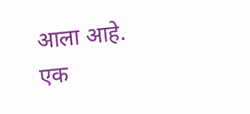आला आहे.
एक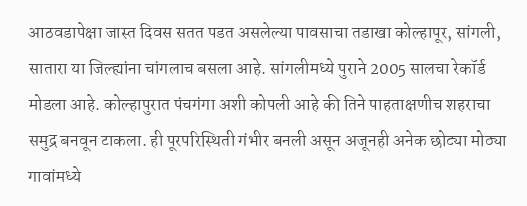आठवडापेक्षा जास्त दिवस सतत पडत असलेल्या पावसाचा तडाखा कोल्हापूर, सांगली, सातारा या जिल्ह्यांना चांगलाच बसला आहे. सांगलीमध्ये पुराने 2005 सालचा रेकॉर्ड मोडला आहे. कोल्हापुरात पंचगंगा अशी कोपली आहे की तिने पाहताक्षणीच शहराचा समुद्र बनवून टाकला. ही पूरपरिस्थिती गंभीर बनली असून अजूनही अनेक छोट्या मोठ्या गावांमध्ये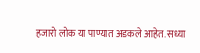हजारो लोक या पाण्यात अडकले आहेत. सध्या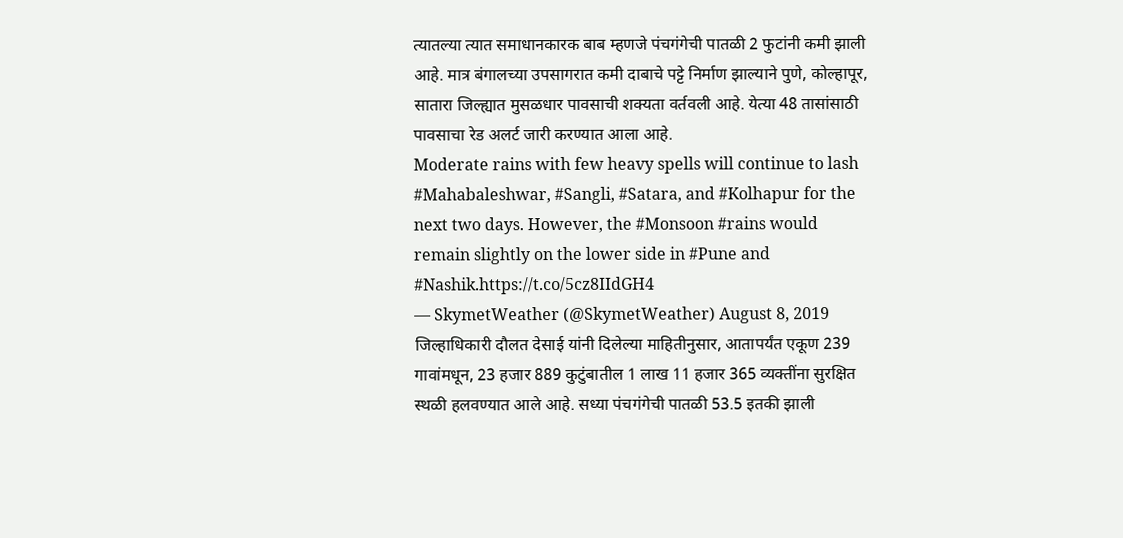त्यातल्या त्यात समाधानकारक बाब म्हणजे पंचगंगेची पातळी 2 फुटांनी कमी झाली आहे. मात्र बंगालच्या उपसागरात कमी दाबाचे पट्टे निर्माण झाल्याने पुणे, कोल्हापूर, सातारा जिल्ह्यात मुसळधार पावसाची शक्यता वर्तवली आहे. येत्या 48 तासांसाठी पावसाचा रेड अलर्ट जारी करण्यात आला आहे.
Moderate rains with few heavy spells will continue to lash #Mahabaleshwar, #Sangli, #Satara, and #Kolhapur for the next two days. However, the #Monsoon #rains would remain slightly on the lower side in #Pune and #Nashik.https://t.co/5cz8IIdGH4
— SkymetWeather (@SkymetWeather) August 8, 2019
जिल्हाधिकारी दौलत देसाई यांनी दिलेल्या माहितीनुसार, आतापर्यंत एकूण 239 गावांमधून, 23 हजार 889 कुटुंबातील 1 लाख 11 हजार 365 व्यक्तींना सुरक्षित स्थळी हलवण्यात आले आहे. सध्या पंचगंगेची पातळी 53.5 इतकी झाली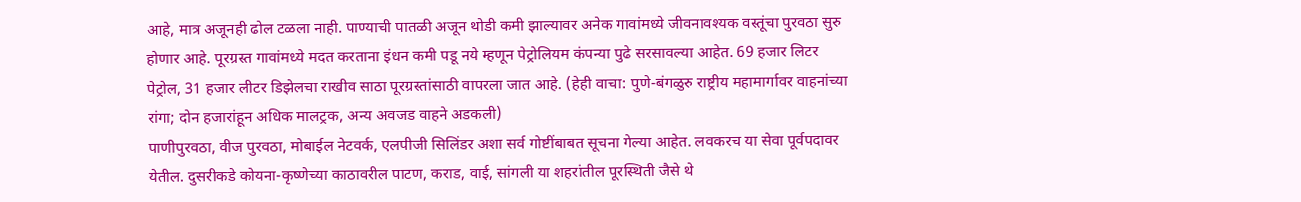आहे, मात्र अजूनही ढोल टळला नाही. पाण्याची पातळी अजून थोडी कमी झाल्यावर अनेक गावांमध्ये जीवनावश्यक वस्तूंचा पुरवठा सुरु होणार आहे. पूरग्रस्त गावांमध्ये मदत करताना इंधन कमी पडू नये म्हणून पेट्रोलियम कंपन्या पुढे सरसावल्या आहेत. 69 हजार लिटर पेट्रोल, 31 हजार लीटर डिझेलचा राखीव साठा पूरग्रस्तांसाठी वापरला जात आहे. (हेही वाचा: पुणे-बंगळुरु राष्ट्रीय महामार्गावर वाहनांच्या रांगा; दोन हजारांहून अधिक मालट्रक, अन्य अवजड वाहने अडकली)
पाणीपुरवठा, वीज पुरवठा, मोबाईल नेटवर्क, एलपीजी सिलिंडर अशा सर्व गोष्टींबाबत सूचना गेल्या आहेत. लवकरच या सेवा पूर्वपदावर येतील. दुसरीकडे कोयना-कृष्णेच्या काठावरील पाटण, कराड, वाई, सांगली या शहरांतील पूरस्थिती जैसे थे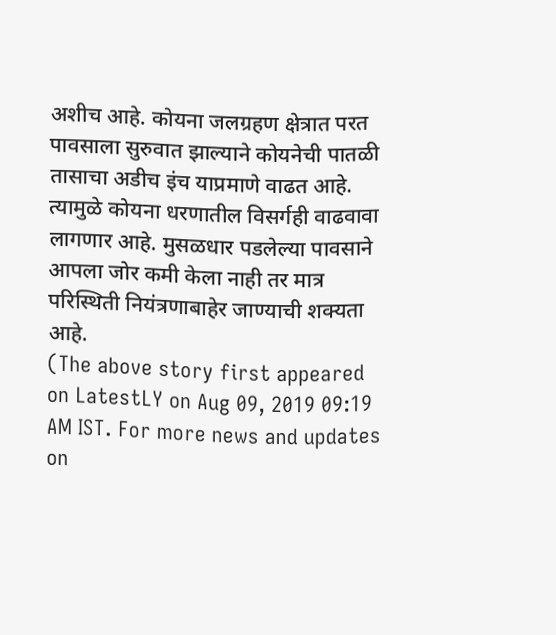अशीच आहे. कोयना जलग्रहण क्षेत्रात परत पावसाला सुरुवात झाल्याने कोयनेची पातळी तासाचा अडीच इंच याप्रमाणे वाढत आहे. त्यामुळे कोयना धरणातील विसर्गही वाढवावा लागणार आहे. मुसळधार पडलेल्या पावसाने आपला जोर कमी केला नाही तर मात्र परिस्थिती नियंत्रणाबाहेर जाण्याची शक्यता आहे.
(The above story first appeared on LatestLY on Aug 09, 2019 09:19 AM IST. For more news and updates on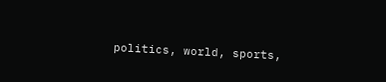politics, world, sports,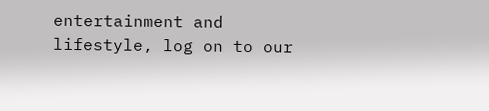entertainment and lifestyle, log on to our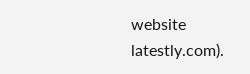website latestly.com).